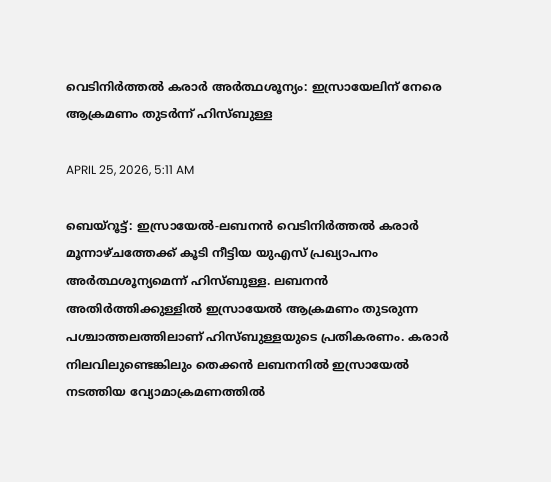വെടിനിര്‍ത്തല്‍ കരാര്‍ അര്‍ത്ഥശൂന്യം: ഇസ്രായേലിന് നേരെ ആക്രമണം തുടര്‍ന്ന് ഹിസ്ബുള്ള

APRIL 25, 2026, 5:11 AM

ബെയ്‌റൂട്ട്: ഇസ്രായേല്‍-ലബനന്‍ വെടിനിര്‍ത്തല്‍ കരാര്‍ മൂന്നാഴ്ചത്തേക്ക് കൂടി നീട്ടിയ യുഎസ് പ്രഖ്യാപനം അര്‍ത്ഥശൂന്യമെന്ന് ഹിസ്ബുള്ള. ലബനന്‍ അതിര്‍ത്തിക്കുള്ളില്‍ ഇസ്രായേല്‍ ആക്രമണം തുടരുന്ന പശ്ചാത്തലത്തിലാണ് ഹിസ്ബുള്ളയുടെ പ്രതികരണം. കരാര്‍ നിലവിലുണ്ടെങ്കിലും തെക്കന്‍ ലബനനില്‍ ഇസ്രായേല്‍ നടത്തിയ വ്യോമാക്രമണത്തില്‍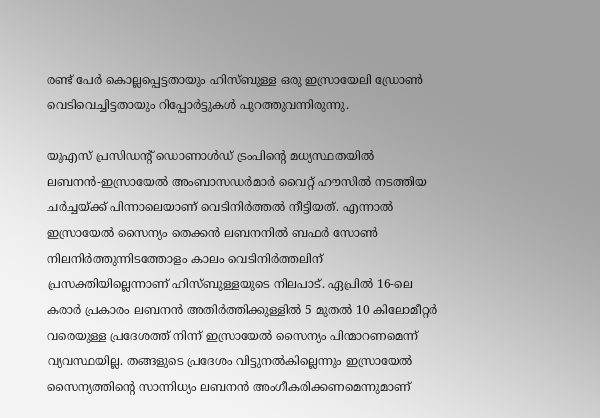രണ്ട് പേര്‍ കൊല്ലപ്പെട്ടതായും ഹിസ്ബുള്ള ഒരു ഇസ്രായേലി ഡ്രോണ്‍ വെടിവെച്ചിട്ടതായും റിപ്പോര്‍ട്ടുകള്‍ പുറത്തുവന്നിരുന്നു.

യുഎസ് പ്രസിഡന്റ് ഡൊണാള്‍ഡ് ട്രംപിന്റെ മധ്യസ്ഥതയില്‍ ലബനന്‍-ഇസ്രായേല്‍ അംബാസഡര്‍മാര്‍ വൈറ്റ് ഹൗസില്‍ നടത്തിയ ചര്‍ച്ചയ്ക്ക് പിന്നാലെയാണ് വെടിനിര്‍ത്തല്‍ നീട്ടിയത്. എന്നാല്‍ ഇസ്രായേല്‍ സൈന്യം തെക്കന്‍ ലബനനില്‍ ബഫര്‍ സോണ്‍ നിലനിര്‍ത്തുന്നിടത്തോളം കാലം വെടിനിര്‍ത്തലിന് പ്രസക്തിയില്ലെന്നാണ് ഹിസ്ബുള്ളയുടെ നിലപാട്. ഏപ്രില്‍ 16-ലെ കരാര്‍ പ്രകാരം ലബനന്‍ അതിര്‍ത്തിക്കുള്ളില്‍ 5 മുതല്‍ 10 കിലോമീറ്റര്‍ വരെയുള്ള പ്രദേശത്ത് നിന്ന് ഇസ്രായേല്‍ സൈന്യം പിന്മാറണമെന്ന് വ്യവസ്ഥയില്ല. തങ്ങളുടെ പ്രദേശം വിട്ടുനല്‍കില്ലെന്നും ഇസ്രായേല്‍ സൈന്യത്തിന്റെ സാന്നിധ്യം ലബനന്‍ അംഗീകരിക്കണമെന്നുമാണ്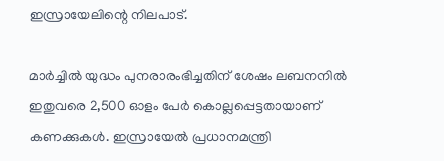ഇസ്രായേലിന്റെ നിലപാട്.

മാര്‍ച്ചില്‍ യുദ്ധം പുനരാരംഭിച്ചതിന് ശേഷം ലബനനില്‍ ഇതുവരെ 2,500 ഓളം പേര്‍ കൊല്ലപ്പെട്ടതായാണ് കണക്കുകള്‍. ഇസ്രായേല്‍ പ്രധാനമന്ത്രി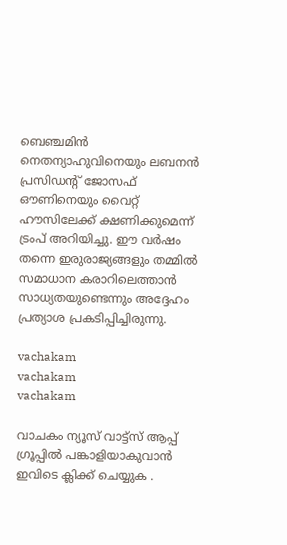ബെഞ്ചമിന്‍ നെതന്യാഹുവിനെയും ലബനന്‍ പ്രസിഡന്റ് ജോസഫ് ഔണിനെയും വൈറ്റ് ഹൗസിലേക്ക് ക്ഷണിക്കുമെന്ന് ട്രംപ് അറിയിച്ചു. ഈ വര്‍ഷം തന്നെ ഇരുരാജ്യങ്ങളും തമ്മില്‍ സമാധാന കരാറിലെത്താന്‍ സാധ്യതയുണ്ടെന്നും അദ്ദേഹം പ്രത്യാശ പ്രകടിപ്പിച്ചിരുന്നു.

vachakam
vachakam
vachakam

വാചകം ന്യൂസ് വാട്ട്സ് ആപ്പ് ഗ്രൂപ്പിൽ പങ്കാളിയാകുവാൻ ഇവിടെ ക്ലിക്ക് ചെയ്യുക .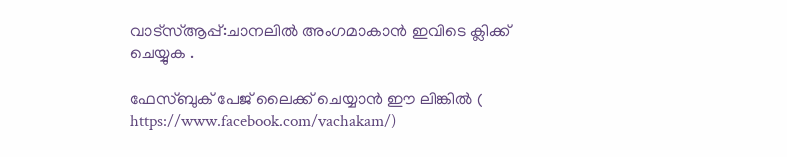വാട്സ്ആപ്പ്:ചാനലിൽ അംഗമാകാൻ ഇവിടെ ക്ലിക്ക് ചെയ്യുക .

ഫേസ്ബുക് പേജ് ലൈക്ക് ചെയ്യാൻ ഈ ലിങ്കിൽ (
https://www.facebook.com/vachakam/)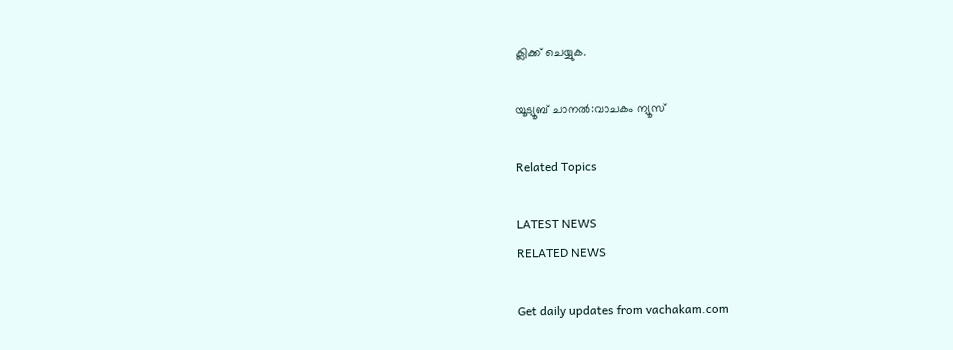ക്ലിക്ക് ചെയ്യുക.

യൂട്യൂബ് ചാനൽ:വാചകം ന്യൂസ്

Related Topics

LATEST NEWS
RELATED NEWS

Get daily updates from vachakam.com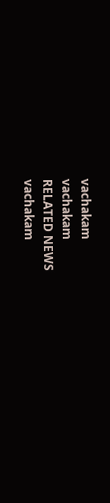vachakam
vachakam
RELATED NEWS
vachakam